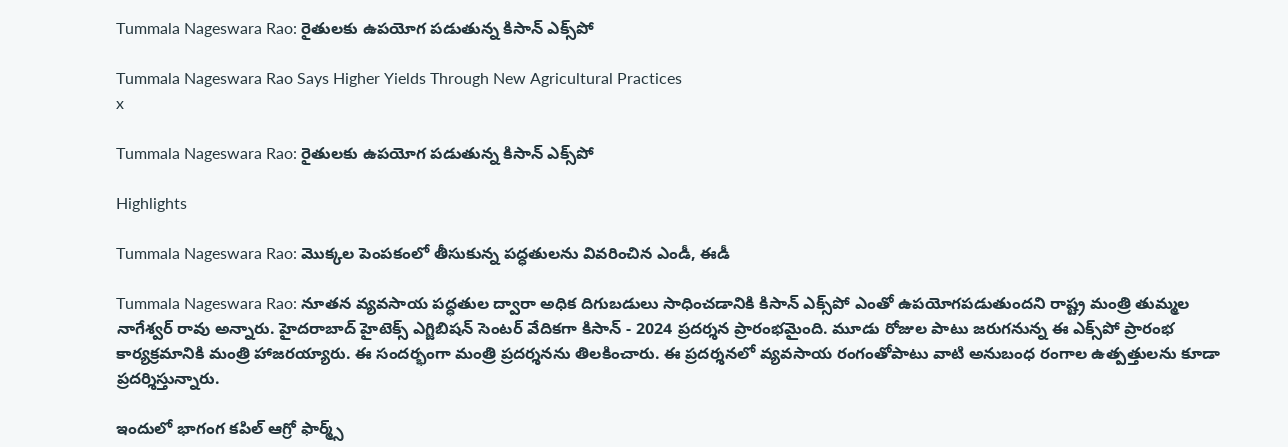Tummala Nageswara Rao: రైతులకు ఉపయోగ పడుతున్న కిసాన్ ఎక్స్‌పో

Tummala Nageswara Rao Says Higher Yields Through New Agricultural Practices
x

Tummala Nageswara Rao: రైతులకు ఉపయోగ పడుతున్న కిసాన్ ఎక్స్‌పో

Highlights

Tummala Nageswara Rao: మొక్కల పెంపకంలో తీసుకున్న పద్ధతులను వివరించిన ఎండీ, ఈడీ

Tummala Nageswara Rao: నూతన వ్యవసాయ పద్ధతుల ద్వారా అధిక దిగుబడులు సాధించడానికి కిసాన్ ఎక్స్‌పో ఎంతో ఉపయోగపడుతుందని రాష్ట్ర మంత్రి తుమ్మల నాగేశ్వర్ రావు అన్నారు. హైదరాబాద్ హైటెక్స్ ఎగ్జిబిషన్ సెంటర్ వేదికగా కిసాన్ - 2024 ప్రదర్శన ప్రారంభమైంది. మూడు రోజుల పాటు జరుగనున్న ఈ ఎక్స్‌పో ప్రారంభ కార్యక్రమానికి మంత్రి హాజరయ్యారు. ఈ సందర్భంగా మంత్రి ప్రదర్శనను తిలకించారు. ఈ ప్రదర్శనలో వ్యవసాయ రంగంతోపాటు వాటి అనుబంధ రంగాల ఉత్పత్తులను కూడా ప్రదర్శిస్తున్నారు.

ఇందులో భాగంగ కపిల్ ఆగ్రో ఫార్మ్స్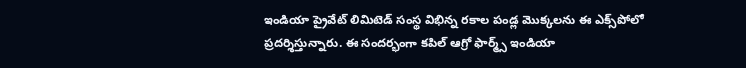ఇండియా ప్రైవేట్ లిమిటెడ్ సంస్థ విభిన్న రకాల పండ్ల మొక్కలను ఈ ఎక్స్‌పోలో ప్రదర్శిస్తున్నారు. ఈ సందర్భంగా కపిల్ ఆగ్రో ఫార్మ్స్ ఇండియా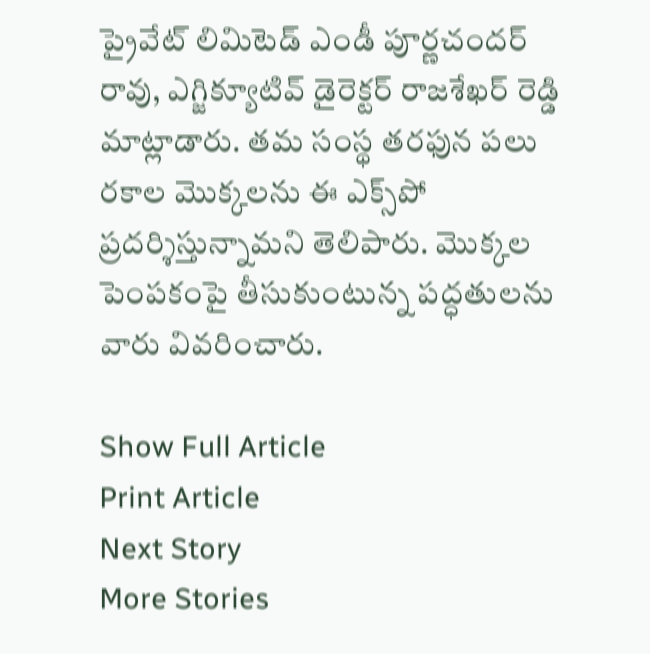ప్రైవేట్ లిమిటెడ్ ఎండీ పూర్ణచందర్ రావు, ఎగ్జిక్యూటివ్ డైరెక్టర్ రాజశేఖర్ రెడ్డి మాట్లాడారు. తమ సంస్థ తరఫున పలు రకాల మొక్కలను ఈ ఎక్స్‌పో ప్రదర్శిస్తున్నామని తెలిపారు. మొక్కల పెంపకంపై తీసుకుంటున్న పద్ధతులను వారు వివరించారు.

Show Full Article
Print Article
Next Story
More Stories